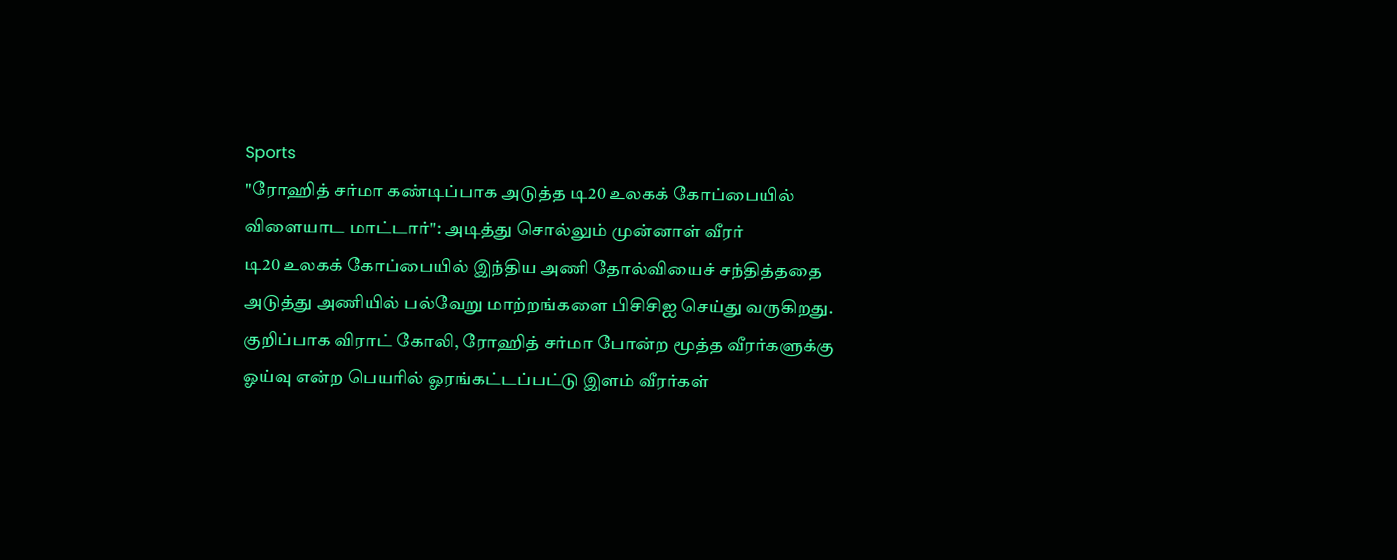Sports
"ரோஹித் சர்மா கண்டிப்பாக அடுத்த டி20 உலகக் கோப்பையில் விளையாட மாட்டார்": அடித்து சொல்லும் முன்னாள் வீரர்
டி20 உலகக் கோப்பையில் இந்திய அணி தோல்வியைச் சந்தித்ததை அடுத்து அணியில் பல்வேறு மாற்றங்களை பிசிசிஐ செய்து வருகிறது. குறிப்பாக விராட் கோலி, ரோஹித் சர்மா போன்ற மூத்த வீரர்களுக்கு ஓய்வு என்ற பெயரில் ஓரங்கட்டப்பட்டு இளம் வீரர்கள்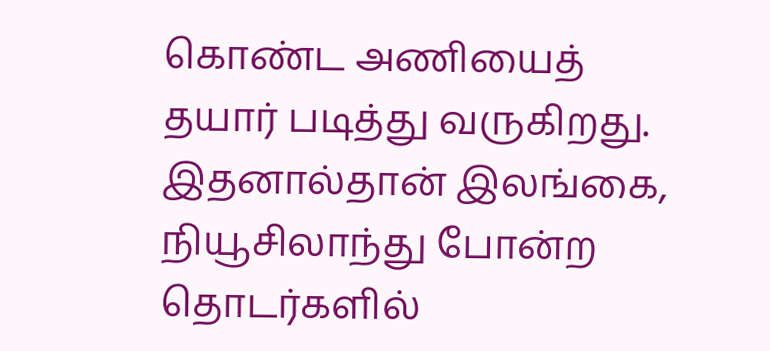கொண்ட அணியைத் தயார் படித்து வருகிறது. இதனால்தான் இலங்கை, நியூசிலாந்து போன்ற தொடர்களில்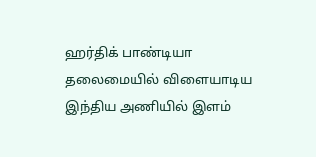ஹர்திக் பாண்டியா தலைமையில் விளையாடிய இந்திய அணியில் இளம்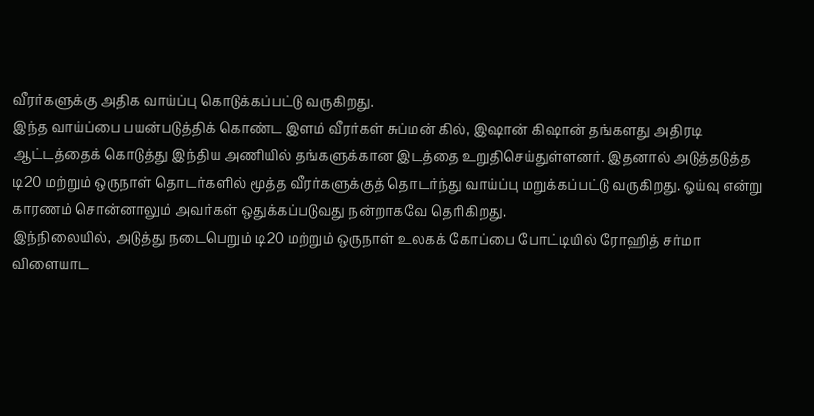வீரர்களுக்கு அதிக வாய்ப்பு கொடுக்கப்பட்டு வருகிறது.
இந்த வாய்ப்பை பயன்படுத்திக் கொண்ட இளம் வீரர்கள் சுப்மன் கில், இஷான் கிஷான் தங்களது அதிரடி ஆட்டத்தைக் கொடுத்து இந்திய அணியில் தங்களுக்கான இடத்தை உறுதிசெய்துள்ளனர். இதனால் அடுத்தடுத்த டி20 மற்றும் ஒருநாள் தொடர்களில் மூத்த வீரர்களுக்குத் தொடர்ந்து வாய்ப்பு மறுக்கப்பட்டு வருகிறது. ஓய்வு என்று காரணம் சொன்னாலும் அவர்கள் ஒதுக்கப்படுவது நன்றாகவே தெரிகிறது.
இந்நிலையில், அடுத்து நடைபெறும் டி20 மற்றும் ஒருநாள் உலகக் கோப்பை போட்டியில் ரோஹித் சர்மா விளையாட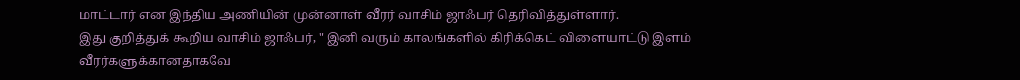மாட்டார் என இந்திய அணியின் முன்னாள் வீரர் வாசிம் ஜாஃபர் தெரிவித்துள்ளார்.
இது குறித்துக் கூறிய வாசிம் ஜாஃபர், " இனி வரும் காலங்களில் கிரிக்கெட் விளையாட்டு இளம் வீரர்களுக்கானதாகவே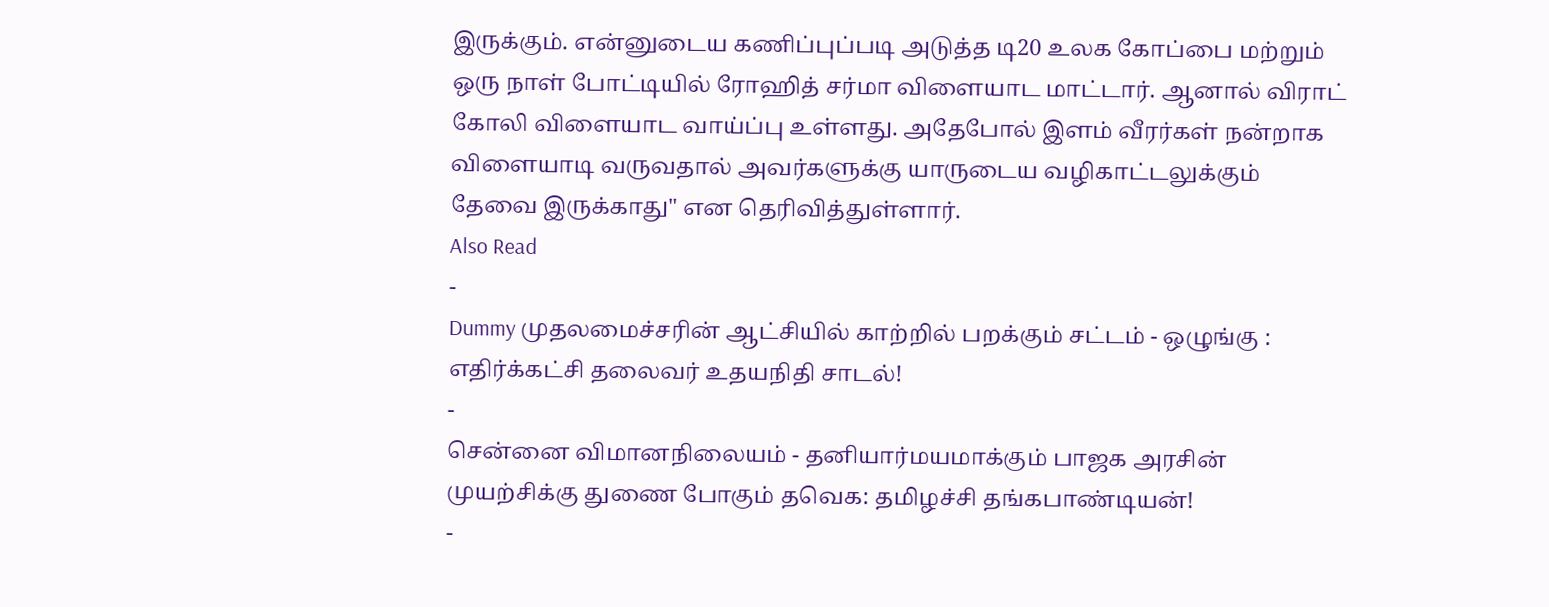இருக்கும். என்னுடைய கணிப்புப்படி அடுத்த டி20 உலக கோப்பை மற்றும் ஒரு நாள் போட்டியில் ரோஹித் சர்மா விளையாட மாட்டார். ஆனால் விராட் கோலி விளையாட வாய்ப்பு உள்ளது. அதேபோல் இளம் வீரர்கள் நன்றாக விளையாடி வருவதால் அவர்களுக்கு யாருடைய வழிகாட்டலுக்கும் தேவை இருக்காது" என தெரிவித்துள்ளார்.
Also Read
-
Dummy முதலமைச்சரின் ஆட்சியில் காற்றில் பறக்கும் சட்டம் - ஒழுங்கு : எதிர்க்கட்சி தலைவர் உதயநிதி சாடல்!
-
சென்னை விமானநிலையம் - தனியார்மயமாக்கும் பாஜக அரசின் முயற்சிக்கு துணை போகும் தவெக: தமிழச்சி தங்கபாண்டியன்!
-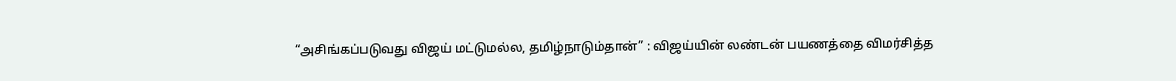“அசிங்கப்படுவது விஜய் மட்டுமல்ல, தமிழ்நாடும்தான்” : விஜய்யின் லண்டன் பயணத்தை விமர்சித்த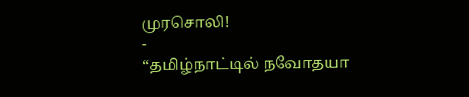முரசொலி!
-
“தமிழ்நாட்டில் நவோதயா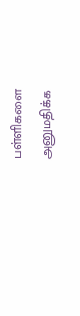பள்ளிகளை அனுமதிக்க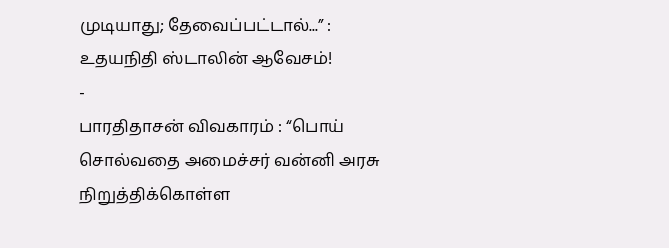முடியாது; தேவைப்பட்டால்...” : உதயநிதி ஸ்டாலின் ஆவேசம்!
-
பாரதிதாசன் விவகாரம் : “பொய் சொல்வதை அமைச்சர் வன்னி அரசு நிறுத்திக்கொள்ள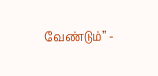வேண்டும்” -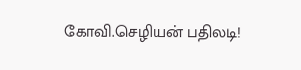கோவி.செழியன் பதிலடி!